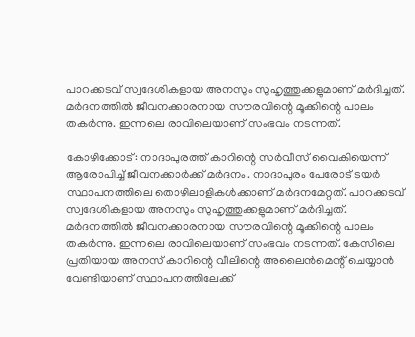പാറക്കടവ് സ്വദേശികളായ അനസും സുഹൃത്തുക്കളുമാണ് മർദിച്ചത്. മർദനത്തിൽ ജീവനക്കാരനായ സൗരവിന്റെ മൂക്കിന്റെ പാലം തകർന്നു. ഇന്നലെ രാവിലെയാണ് സംഭവം നടന്നത്.

കോഴിക്കോട്: നാദാപുരത്ത് കാറിന്റെ സർവീസ് വൈകിയെന്ന് ആരോപിച്ച് ജീവനക്കാർക്ക് മർദനം. നാദാപുരം പേരോട് ടയർ സ്ഥാപനത്തിലെ തൊഴിലാളികൾക്കാണ് മർദനമേറ്റത്. പാറക്കടവ് സ്വദേശികളായ അനസും സുഹൃത്തുക്കളുമാണ് മർദിച്ചത്. മർദനത്തിൽ ജീവനക്കാരനായ സൗരവിന്റെ മൂക്കിന്റെ പാലം തകർന്നു. ഇന്നലെ രാവിലെയാണ് സംഭവം നടന്നത്. കേസിലെ പ്രതിയായ അനസ് കാറിന്റെ വീലിന്റെ അലൈൻമെന്റ് ചെയ്യാൻ വേണ്ടിയാണ് സ്ഥാപനത്തിലേക്ക്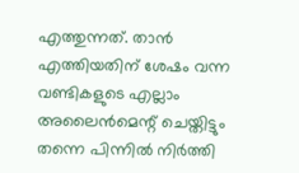എത്തുന്നത്. താൻ എത്തിയതിന് ശേഷം വന്ന വണ്ടികളുടെ എല്ലാം അലൈൻമെന്റ് ചെയ്തിട്ടും തന്നെ പിന്നിൽ നിർത്തി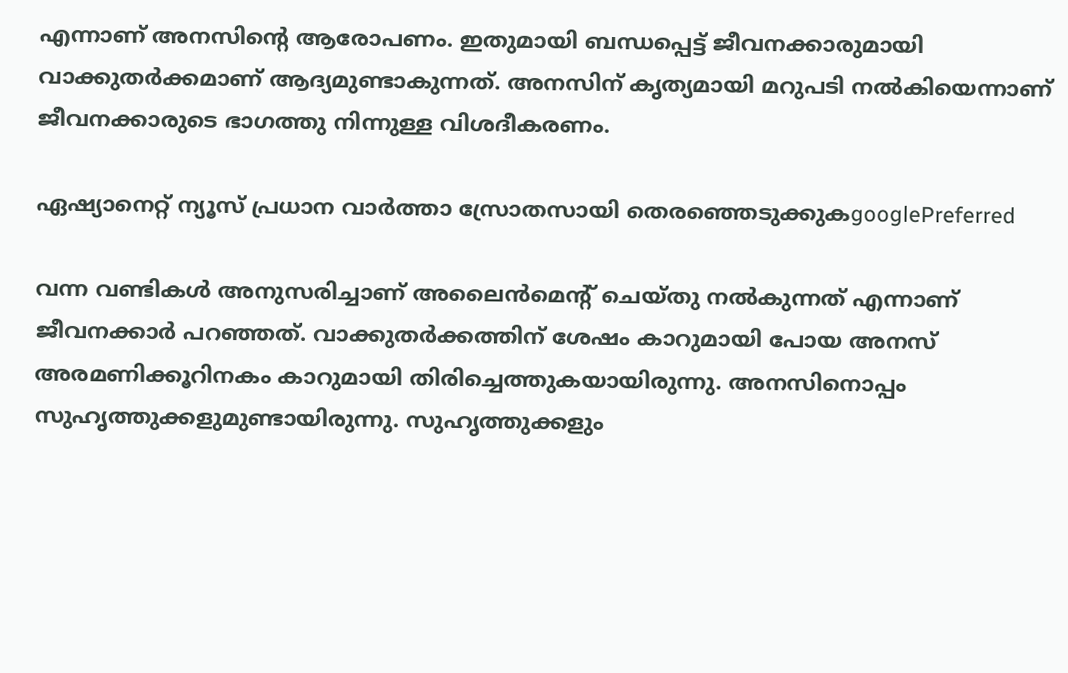എന്നാണ് അനസിന്റെ ആരോപണം. ഇതുമായി ബന്ധപ്പെട്ട് ജീവനക്കാരുമായി വാക്കുതർക്കമാണ് ആദ്യമുണ്ടാകുന്നത്. അനസിന് കൃത്യമായി മറുപടി നൽ‌കിയെന്നാണ് ജീവനക്കാരുടെ ഭാഗത്തു നിന്നുള്ള വിശദീകരണം.

ഏഷ്യാനെറ്റ് ന്യൂസ് പ്രധാന വാർത്താ സ്രോതസായി തെരഞ്ഞെടുക്കുകgooglePreferred

വന്ന വണ്ടികൾ അനുസരിച്ചാണ് അലൈൻമെന്റ് ചെയ്തു നൽകുന്നത് എന്നാണ് ജീവനക്കാർ പറഞ്ഞത്. വാക്കുതർക്കത്തിന് ശേഷം കാറുമായി പോയ അനസ് അരമണിക്കൂറിനകം കാറുമായി തിരിച്ചെത്തുകയായിരുന്നു. അനസിനൊപ്പം സുഹൃത്തുക്കളുമുണ്ടായിരുന്നു. സുഹൃത്തുക്കളും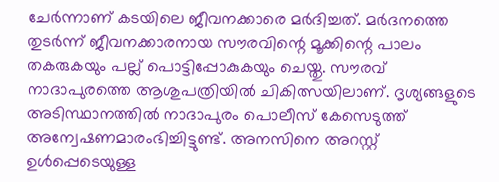ചേർന്നാണ് കടയിലെ ജീവനക്കാരെ മർദിച്ചത്. മർദനത്തെ തുടർന്ന് ജീവനക്കാരനായ സൗരവിന്റെ മൂക്കിന്റെ പാലം തകരുകയും പല്ല് പൊട്ടിപ്പോകുകയും ചെയ്തു. സൗരവ് നാദാപുരത്തെ ആശുപത്രിയിൽ ചികിത്സയിലാണ്. ദൃശ്യങ്ങളുടെ അടിസ്ഥാനത്തിൽ നാദാപുരം പൊലീസ് കേസെടുത്ത് അന്വേഷണമാരംഭിച്ചിട്ടുണ്ട്. അനസിനെ അറസ്റ്റ് ഉൾപ്പെടെയുള്ള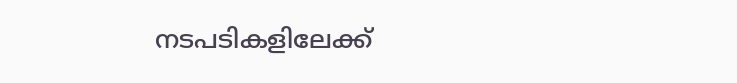നടപടികളിലേക്ക്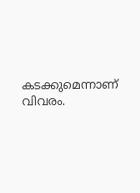കടക്കുമെന്നാണ് വിവരം.